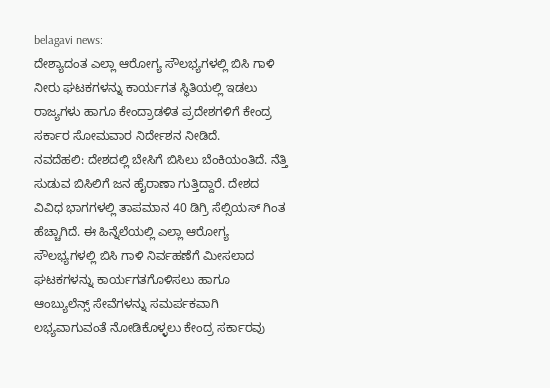belagavi news:
ದೇಶ್ಯಾದಂತ ಎಲ್ಲಾ ಆರೋಗ್ಯ ಸೌಲಭ್ಯಗಳಲ್ಲಿ ಬಿಸಿ ಗಾಳಿ ನೀರು ಘಟಕಗಳನ್ನು ಕಾರ್ಯಗತ ಸ್ಥಿತಿಯಲ್ಲಿ ಇಡಲು ರಾಜ್ಯಗಳು ಹಾಗೂ ಕೇಂದ್ರಾಡಳಿತ ಪ್ರದೇಶಗಳಿಗೆ ಕೇಂದ್ರ ಸರ್ಕಾರ ಸೋಮವಾರ ನಿರ್ದೇಶನ ನೀಡಿದೆ.
ನವದೆಹಲಿ: ದೇಶದಲ್ಲಿ ಬೇಸಿಗೆ ಬಿಸಿಲು ಬೆಂಕಿಯಂತಿದೆ. ನೆತ್ತಿ ಸುಡುವ ಬಿಸಿಲಿಗೆ ಜನ ಹೈರಾಣಾ ಗುತ್ತಿದ್ದಾರೆ. ದೇಶದ ವಿವಿಧ ಭಾಗಗಳಲ್ಲಿ ತಾಪಮಾನ 40 ಡಿಗ್ರಿ ಸೆಲ್ಸಿಯಸ್ ಗಿಂತ ಹೆಚ್ಚಾಗಿದೆ. ಈ ಹಿನ್ನೆಲೆಯಲ್ಲಿ ಎಲ್ಲಾ ಆರೋಗ್ಯ ಸೌಲಭ್ಯಗಳಲ್ಲಿ ಬಿಸಿ ಗಾಳಿ ನಿರ್ವಹಣೆಗೆ ಮೀಸಲಾದ ಘಟಕಗಳನ್ನು ಕಾರ್ಯಗತಗೊಳಿಸಲು ಹಾಗೂ ಆಂಬ್ಯುಲೆನ್ಸ್ ಸೇವೆಗಳನ್ನು ಸಮರ್ಪಕವಾಗಿ ಲಭ್ಯವಾಗುವಂತೆ ನೋಡಿಕೊಳ್ಳಲು ಕೇಂದ್ರ ಸರ್ಕಾರವು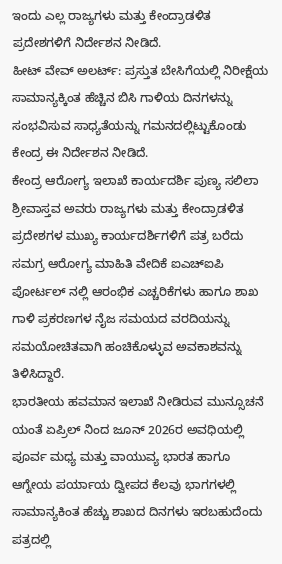ಇಂದು ಎಲ್ಲ ರಾಜ್ಯಗಳು ಮತ್ತು ಕೇಂದ್ರಾಡಳಿತ ಪ್ರದೇಶಗಳಿಗೆ ನಿರ್ದೇಶನ ನೀಡಿದೆ.
ಹೀಟ್ ವೇವ್ ಅಲರ್ಟ್: ಪ್ರಸ್ತುತ ಬೇಸಿಗೆಯಲ್ಲಿ ನಿರೀಕ್ಷೆಯ ಸಾಮಾನ್ಯಕ್ಕಿಂತ ಹೆಚ್ಚಿನ ಬಿಸಿ ಗಾಳಿಯ ದಿನಗಳನ್ನು ಸಂಭವಿಸುವ ಸಾಧ್ಯತೆಯನ್ನು ಗಮನದಲ್ಲಿಟ್ಟುಕೊಂಡು ಕೇಂದ್ರ ಈ ನಿರ್ದೇಶನ ನೀಡಿದೆ.
ಕೇಂದ್ರ ಆರೋಗ್ಯ ಇಲಾಖೆ ಕಾರ್ಯದರ್ಶಿ ಪುಣ್ಯ ಸಲಿಲಾ ಶ್ರೀವಾಸ್ತವ ಅವರು ರಾಜ್ಯಗಳು ಮತ್ತು ಕೇಂದ್ರಾಡಳಿತ ಪ್ರದೇಶಗಳ ಮುಖ್ಯ ಕಾರ್ಯದರ್ಶಿಗಳಿಗೆ ಪತ್ರ ಬರೆದು ಸಮಗ್ರ ಆರೋಗ್ಯ ಮಾಹಿತಿ ವೇದಿಕೆ ಐಎಚ್ಐಪಿ ಪೋರ್ಟಲ್ ನಲ್ಲಿ ಆರಂಭಿಕ ಎಚ್ಚರಿಕೆಗಳು ಹಾಗೂ ಶಾಖ ಗಾಳಿ ಪ್ರಕರಣಗಳ ನೈಜ ಸಮಯದ ವರದಿಯನ್ನು ಸಮಯೋಚಿತವಾಗಿ ಹಂಚಿಕೊಳ್ಳುವ ಅವಕಾಶವನ್ನು ತಿಳಿಸಿದ್ದಾರೆ.
ಭಾರತೀಯ ಹವಮಾನ ಇಲಾಖೆ ನೀಡಿರುವ ಮುನ್ಸೂಚನೆ ಯಂತೆ ಏಪ್ರಿಲ್ ನಿಂದ ಜೂನ್ 2026ರ ಅವಧಿಯಲ್ಲಿ ಪೂರ್ವ ಮಧ್ಯ ಮತ್ತು ವಾಯುವ್ಯ ಭಾರತ ಹಾಗೂ ಆಗ್ನೇಯ ಪರ್ಯಾಯ ದ್ವೀಪದ ಕೆಲವು ಭಾಗಗಳಲ್ಲಿ ಸಾಮಾನ್ಯಕಿಂತ ಹೆಚ್ಚು ಶಾಖದ ದಿನಗಳು ಇರಬಹುದೆಂದು ಪತ್ರದಲ್ಲಿ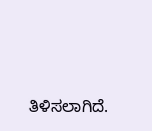ತಿಳಿಸಲಾಗಿದೆ.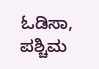ಓಡಿಸಾ, ಪಶ್ಚಿಮ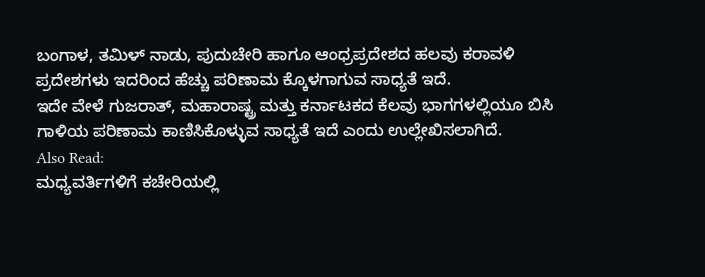ಬಂಗಾಳ, ತಮಿಳ್ ನಾಡು, ಪುದುಚೇರಿ ಹಾಗೂ ಆಂಧ್ರಪ್ರದೇಶದ ಹಲವು ಕರಾವಳಿ ಪ್ರದೇಶಗಳು ಇದರಿಂದ ಹೆಚ್ಚು ಪರಿಣಾಮ ಕ್ಕೊಳಗಾಗುವ ಸಾಧ್ಯತೆ ಇದೆ.
ಇದೇ ವೇಳೆ ಗುಜರಾತ್, ಮಹಾರಾಷ್ಟ್ರ ಮತ್ತು ಕರ್ನಾಟಕದ ಕೆಲವು ಭಾಗಗಳಲ್ಲಿಯೂ ಬಿಸಿ ಗಾಳಿಯ ಪರಿಣಾಮ ಕಾಣಿಸಿಕೊಳ್ಳುವ ಸಾಧ್ಯತೆ ಇದೆ ಎಂದು ಉಲ್ಲೇಖಿಸಲಾಗಿದೆ.
Also Read:
ಮಧ್ಯವರ್ತಿಗಳಿಗೆ ಕಚೇರಿಯಲ್ಲಿ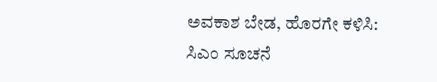ಅವಕಾಶ ಬೇಡ, ಹೊರಗೇ ಕಳಿಸಿ: ಸಿಎಂ ಸೂಚನೆ